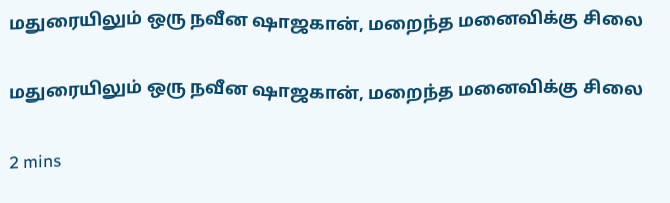மதுரையிலும் ஒரு நவீன ஷாஜகான், மறைந்த மனைவிக்கு சிலை

மதுரையிலும் ஒரு நவீன ஷாஜகான், மறைந்த மனைவிக்கு சிலை

2 mins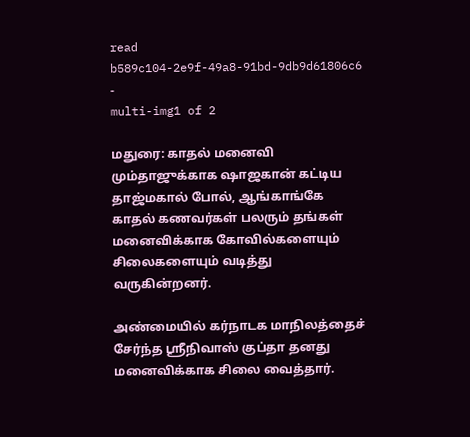read
b589c104-2e9f-49a8-91bd-9db9d61806c6
-
multi-img1 of 2

மதுரை: காதல் மனைவி மும்தாஜுக்காக ஷாஜகான் கட்டிய தாஜ்மகால் போல், ஆங்காங்கே காதல் கணவர்கள் பலரும் தங்கள் மனைவிக்காக கோவில்களையும் சிலைகளையும் வடித்து வருகின்றனர்.

அண்மையில் கர்நாடக மாநிலத்தைச் சேர்ந்த ஸ்ரீநிவாஸ் குப்தா தனது மனைவிக்காக சிலை வைத்தார்.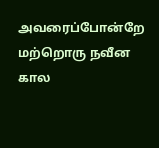அவரைப்போன்றே மற்றொரு நவீன கால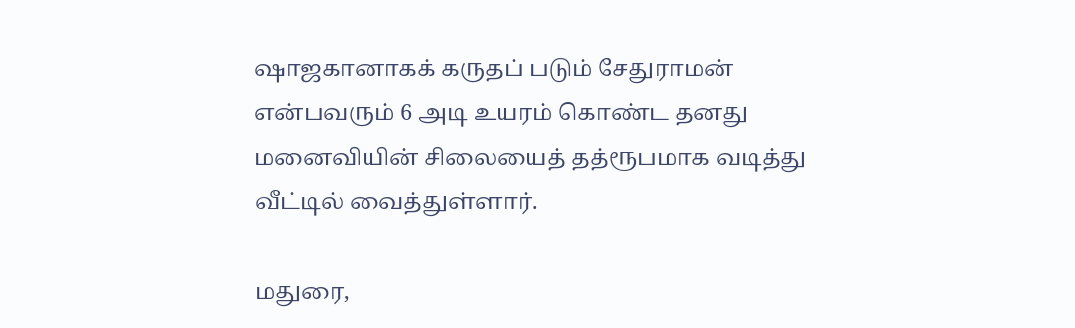ஷாஜகானாகக் கருதப் படும் சேதுராமன் என்பவரும் 6 அடி உயரம் கொண்ட தனது மனைவியின் சிலையைத் தத்ரூபமாக வடித்து வீட்டில் வைத்துள்ளார்.

மதுரை,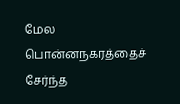மேல பொன்னநகரத்தைச் சேர்ந்த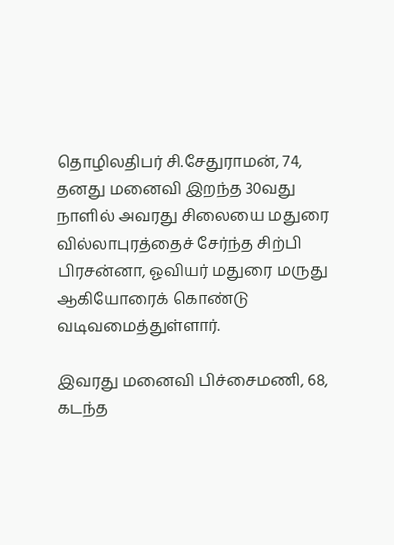தொழிலதிபர் சி.சேதுராமன், 74, தனது மனைவி இறந்த 30வது நாளில் அவரது சிலையை மதுரை வில்லாபுரத்தைச் சேர்ந்த சிற்பி பிரசன்னா, ஓவியர் மதுரை மருது ஆகியோரைக் கொண்டு வடிவமைத்துள்ளார்.

இவரது மனைவி பிச்சைமணி, 68, கடந்த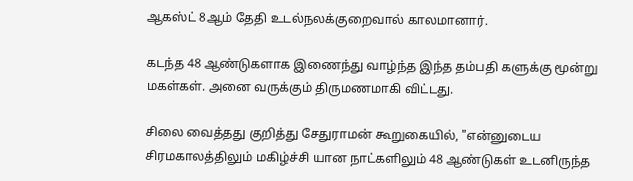ஆகஸ்ட் 8ஆம் தேதி உடல்நலக்குறைவால் காலமானார்.

கடந்த 48 ஆண்டுகளாக இணைந்து வாழ்ந்த இந்த தம்பதி களுக்கு மூன்று மகள்கள். அனை வருக்கும் திருமணமாகி விட்டது.

சிலை வைத்தது குறித்து சேதுராமன் கூறுகையில், "என்னுடைய சிரமகாலத்திலும் மகிழ்ச்சி யான நாட்களிலும் 48 ஆண்டுகள் உடனிருந்த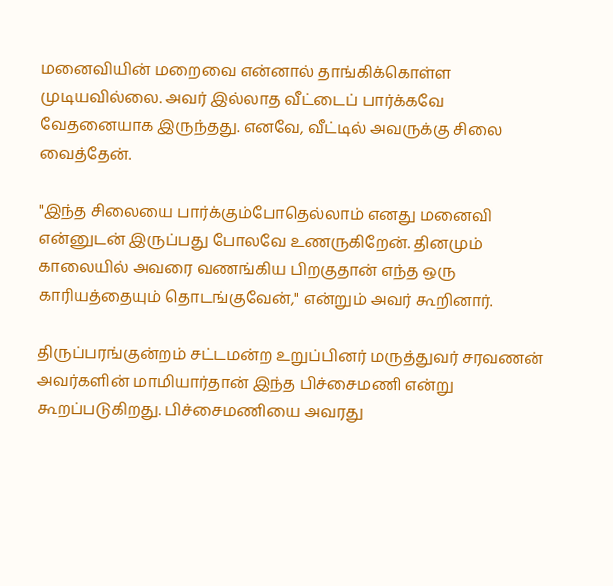மனைவியின் மறைவை என்னால் தாங்கிக்கொள்ள முடியவில்லை. அவர் இல்லாத வீட்டைப் பார்க்கவே வேதனையாக இருந்தது. எனவே, வீட்டில் அவருக்கு சிலை வைத்தேன்.

"இந்த சிலையை பார்க்கும்போதெல்லாம் எனது மனைவி என்னுடன் இருப்பது போலவே உணருகிறேன். தினமும் காலையில் அவரை வணங்கிய பிறகுதான் எந்த ஒரு காரியத்தையும் தொடங்குவேன்," என்றும் அவர் கூறினார்.

திருப்பரங்குன்றம் சட்டமன்ற உறுப்பினர் மருத்துவர் சரவணன் அவர்களின் மாமியார்தான் இந்த பிச்சைமணி என்று கூறப்படுகிறது. பிச்சைமணியை அவரது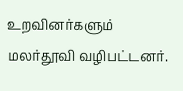உறவினர்களும் மலர்தூவி வழிபட்டனர்.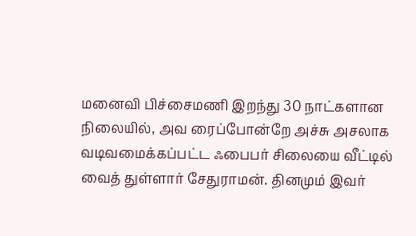மனைவி பிச்சைமணி இறந்து 30 நாட்களான நிலையில், அவ ரைப்போன்றே அச்சு அசலாக வடிவமைக்கப்பட்ட ஃபைபர் சிலையை வீட்டில் வைத் துள்ளார் சேதுராமன். தினமும் இவர்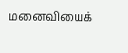மனைவியைக்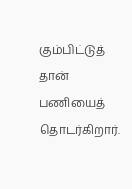கும்பிட்டுத் தான் பணியைத் தொடர்கிறார்.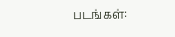படங்கள்: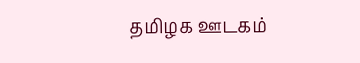தமிழக ஊடகம்